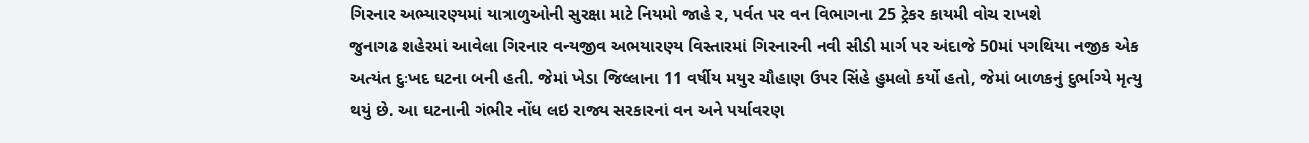ગિરનાર અભ્યારણ્યમાં યાત્રાળુઓની સુરક્ષા માટે નિયમો જાહે ર, પર્વત પર વન વિભાગના 25 ટ્રેકર કાયમી વોચ રાખશે
જુનાગઢ શહેરમાં આવેલા ગિરનાર વન્યજીવ અભયારણ્ય વિસ્તારમાં ગિરનારની નવી સીડી માર્ગ પર અંદાજે 50માં પગથિયા નજીક એક અત્યંત દુઃખદ ઘટના બની હતી. જેમાં ખેડા જિલ્લાના 11 વર્ષીય મયુર ચૌહાણ ઉપર સિંહે હુમલો કર્યો હતો, જેમાં બાળકનું દુર્ભાગ્યે મૃત્યુ થયું છે. આ ઘટનાની ગંભીર નોંધ લઇ રાજ્ય સરકારનાં વન અને પર્યાવરણ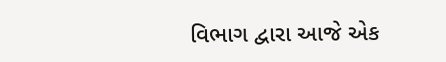વિભાગ દ્વારા આજે એક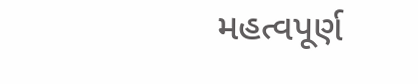મહત્વપૂર્ણ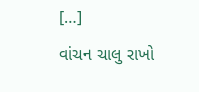[…]
વાંચન ચાલુ રાખો